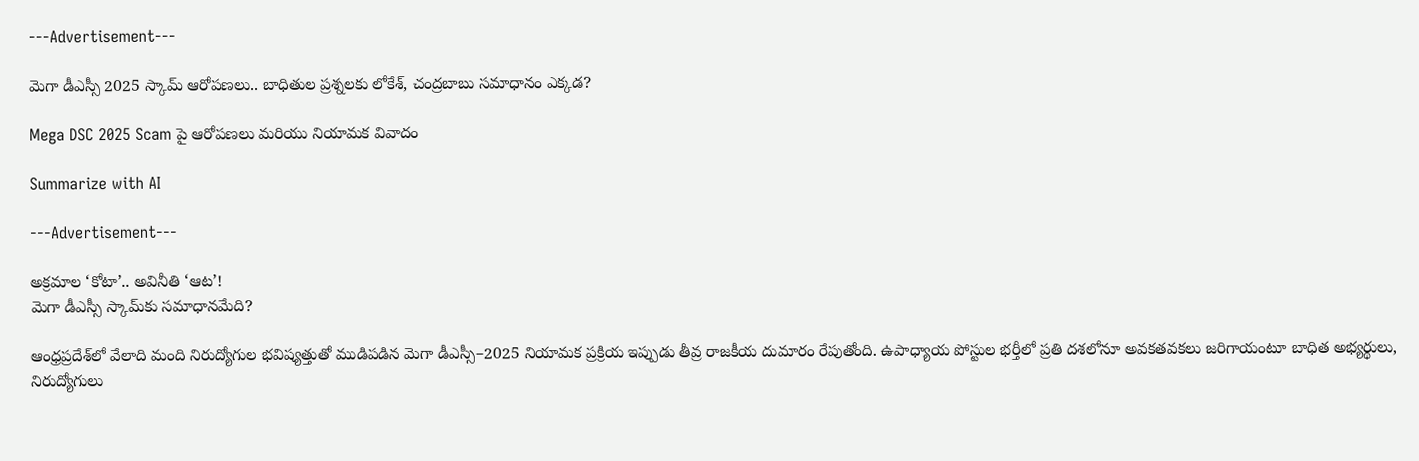---Advertisement---

మెగా డీఎస్సీ 2025 స్కామ్‌ ఆరోపణలు.. బాధితుల ప్రశ్నలకు లోకేశ్‌, చంద్రబాబు సమాధానం ఎక్కడ?

Mega DSC 2025 Scam పై ఆరోపణలు మరియు నియామక వివాదం

Summarize with AI

---Advertisement---

అక్రమాల ‘కోటా’.. అవినీతి ‘ఆట’!
మెగా డీఎస్సీ స్కామ్‌కు సమాధానమేది?

ఆంధ్రప్రదేశ్‌లో వేలాది మంది నిరుద్యోగుల భవిష్యత్తుతో ముడిపడిన మెగా డీఎస్సీ–2025 నియామక ప్రక్రియ ఇప్పుడు తీవ్ర రాజకీయ దుమారం రేపుతోంది. ఉపాధ్యాయ పోస్టుల భర్తీలో ప్రతి దశలోనూ అవకతవకలు జరిగాయంటూ బాధిత అభ్యర్థులు, నిరుద్యోగులు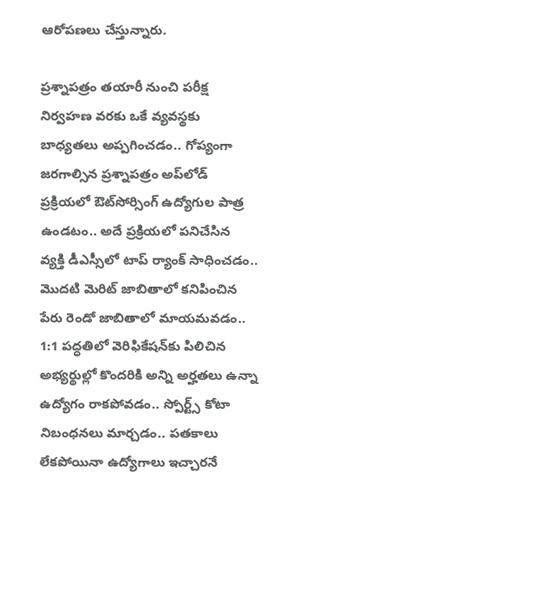ఆరోపణలు చేస్తున్నారు.

ప్రశ్నాపత్రం తయారీ నుంచి పరీక్ష నిర్వహణ వరకు ఒకే వ్యవస్థకు బాధ్యతలు అప్పగించడం.. గోప్యంగా జరగాల్సిన ప్రశ్నాపత్రం అప్‌లోడ్‌ ప్రక్రియలో ఔట్‌సోర్సింగ్‌ ఉద్యోగుల పాత్ర ఉండటం.. అదే ప్రక్రియలో పనిచేసిన వ్యక్తి డీఎస్సీలో టాప్‌ ర్యాంక్‌ సాధించడం.. మొదటి మెరిట్‌ జాబితాలో కనిపించిన పేరు రెండో జాబితాలో మాయమవడం.. 1:1 పద్ధతిలో వెరిఫికేషన్‌కు పిలిచిన అభ్యర్థుల్లో కొందరికి అన్ని అర్హతలు ఉన్నా ఉద్యోగం రాకపోవడం.. స్పోర్ట్స్‌ కోటా నిబంధనలు మార్చడం.. పతకాలు లేకపోయినా ఉద్యోగాలు ఇచ్చారనే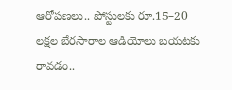ఆరోపణలు.. పోస్టులకు రూ.15–20 లక్షల బేరసారాల ఆడియోలు బయటకు రావడం..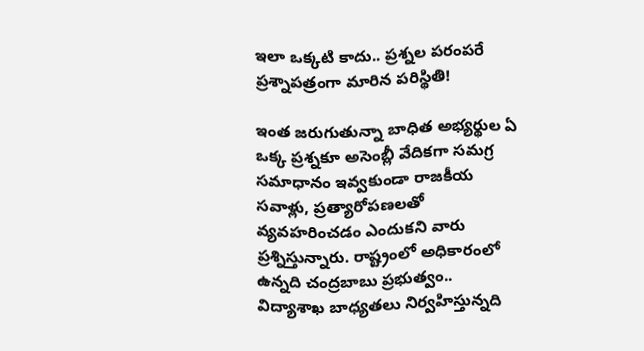ఇలా ఒక్కటి కాదు.. ప్రశ్నల పరంపరే ప్రశ్నాపత్రంగా మారిన పరిస్థితి!

ఇంత జరుగుతున్నా బాధిత అభ్యర్థుల ఏ ఒక్క ప్రశ్నకూ అసెంబ్లీ వేదికగా సమగ్ర సమాధానం ఇవ్వకుండా రాజకీయ సవాళ్లు, ప్రత్యారోపణలతో వ్యవహరించడం ఎందుకని వారు ప్రశ్నిస్తున్నారు. రాష్ట్రంలో అధికారంలో ఉన్నది చంద్రబాబు ప్రభుత్వం.. విద్యాశాఖ బాధ్యతలు నిర్వహిస్తున్నది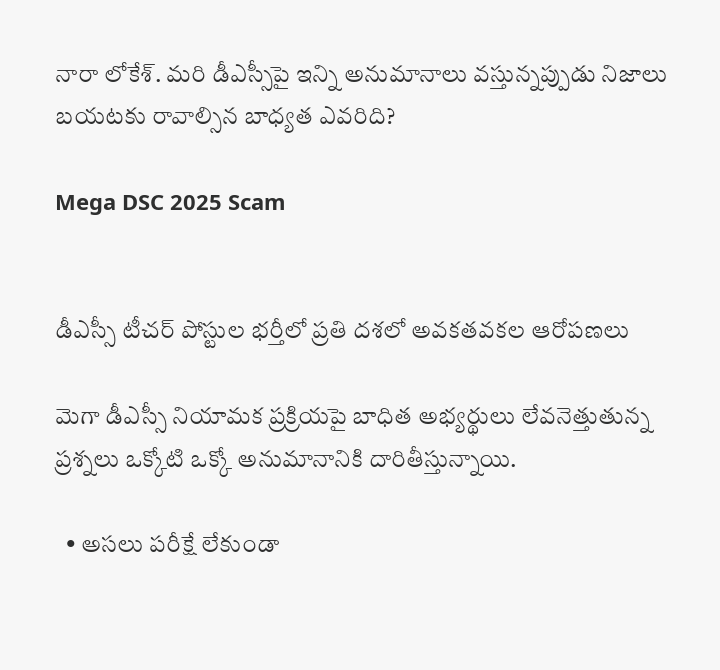నారా లోకేశ్‌. మరి డీఎస్సీపై ఇన్ని అనుమానాలు వస్తున్నప్పుడు నిజాలు బయటకు రావాల్సిన బాధ్యత ఎవరిది?

Mega DSC 2025 Scam


డీఎస్సీ టీచర్‌ పోస్టుల భర్తీలో ప్రతి దశలో అవకతవకల ఆరోపణలు

మెగా డీఎస్సీ నియామక ప్రక్రియపై బాధిత అభ్యర్థులు లేవనెత్తుతున్న ప్రశ్నలు ఒక్కోటి ఒక్కో అనుమానానికి దారితీస్తున్నాయి.

  • అసలు పరీక్షే లేకుండా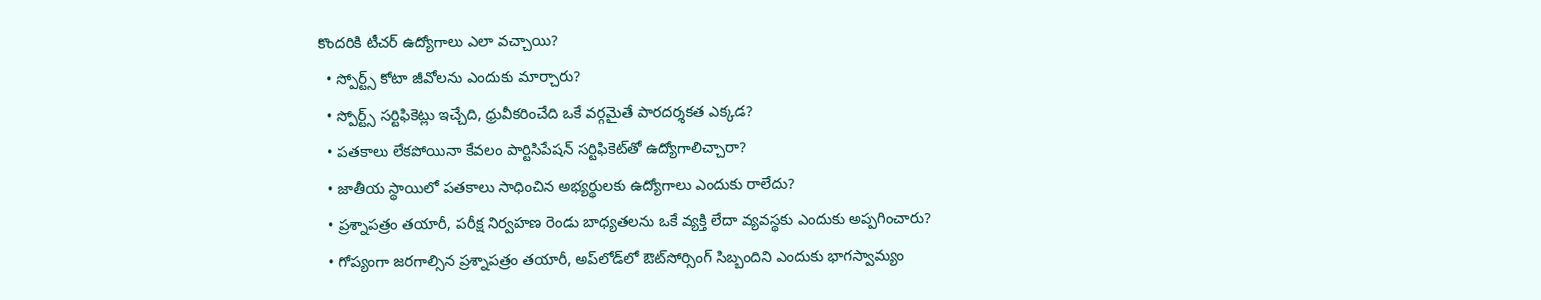కొందరికి టీచర్‌ ఉద్యోగాలు ఎలా వచ్చాయి?
  • స్పోర్ట్స్‌ కోటా జీవోలను ఎందుకు మార్చారు?
  • స్పోర్ట్స్‌ సర్టిఫికెట్లు ఇచ్చేది, ధ్రువీకరించేది ఒకే వర్గమైతే పారదర్శకత ఎక్కడ?
  • పతకాలు లేకపోయినా కేవలం పార్టిసిపేషన్‌ సర్టిఫికెట్‌తో ఉద్యోగాలిచ్చారా?
  • జాతీయ స్థాయిలో పతకాలు సాధించిన అభ్యర్థులకు ఉద్యోగాలు ఎందుకు రాలేదు?
  • ప్రశ్నాపత్రం తయారీ, పరీక్ష నిర్వహణ రెండు బాధ్యతలను ఒకే వ్యక్తి లేదా వ్యవస్థకు ఎందుకు అప్పగించారు?
  • గోప్యంగా జరగాల్సిన ప్రశ్నాపత్రం తయారీ, అప్‌లోడ్‌లో ఔట్‌సోర్సింగ్‌ సిబ్బందిని ఎందుకు భాగస్వామ్యం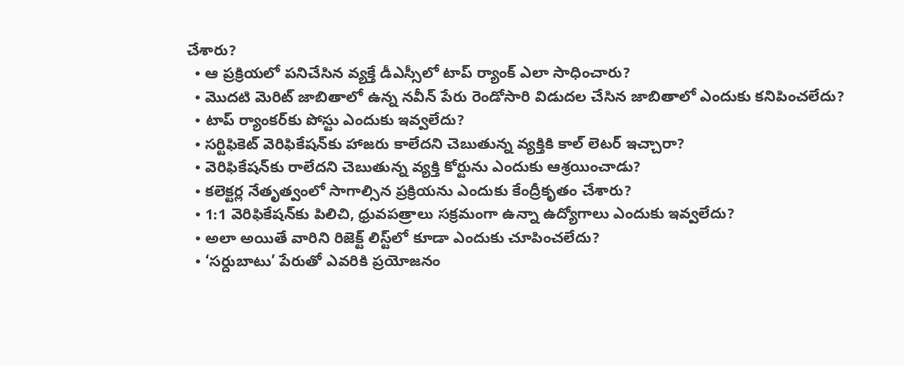చేశారు?
  • ఆ ప్రక్రియలో పనిచేసిన వ్యక్తే డీఎస్సీలో టాప్‌ ర్యాంక్‌ ఎలా సాధించారు?
  • మొదటి మెరిట్‌ జాబితాలో ఉన్న నవీన్‌ పేరు రెండోసారి విడుదల చేసిన జాబితాలో ఎందుకు కనిపించలేదు?
  • టాప్‌ ర్యాంకర్‌కు పోస్టు ఎందుకు ఇవ్వలేదు?
  • సర్టిఫికెట్‌ వెరిఫికేషన్‌కు హాజరు కాలేదని చెబుతున్న వ్యక్తికి కాల్‌ లెటర్‌ ఇచ్చారా?
  • వెరిఫికేషన్‌కు రాలేదని చెబుతున్న వ్యక్తి కోర్టును ఎందుకు ఆశ్రయించాడు?
  • కలెక్టర్ల నేతృత్వంలో సాగాల్సిన ప్రక్రియను ఎందుకు కేంద్రీకృతం చేశారు?
  • 1:1 వెరిఫికేషన్‌కు పిలిచి, ధ్రువపత్రాలు సక్రమంగా ఉన్నా ఉద్యోగాలు ఎందుకు ఇవ్వలేదు?
  • అలా అయితే వారిని రిజెక్ట్‌ లిస్ట్‌లో కూడా ఎందుకు చూపించలేదు?
  • ‘సర్దుబాటు’ పేరుతో ఎవరికి ప్రయోజనం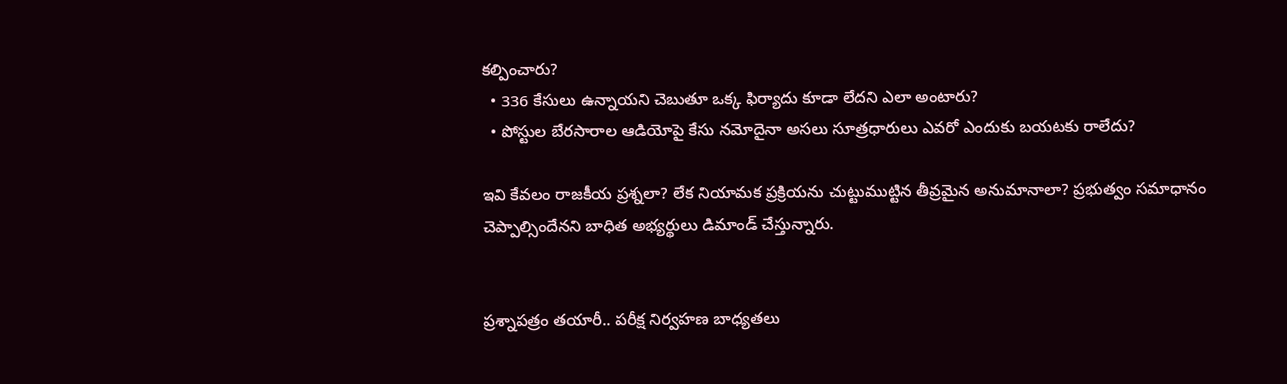కల్పించారు?
  • 336 కేసులు ఉన్నాయని చెబుతూ ఒక్క ఫిర్యాదు కూడా లేదని ఎలా అంటారు?
  • పోస్టుల బేరసారాల ఆడియోపై కేసు నమోదైనా అసలు సూత్రధారులు ఎవరో ఎందుకు బయటకు రాలేదు?

ఇవి కేవలం రాజకీయ ప్రశ్నలా? లేక నియామక ప్రక్రియను చుట్టుముట్టిన తీవ్రమైన అనుమానాలా? ప్రభుత్వం సమాధానం చెప్పాల్సిందేనని బాధిత అభ్యర్థులు డిమాండ్‌ చేస్తున్నారు.


ప్రశ్నాపత్రం తయారీ.. పరీక్ష నిర్వహణ బాధ్యతలు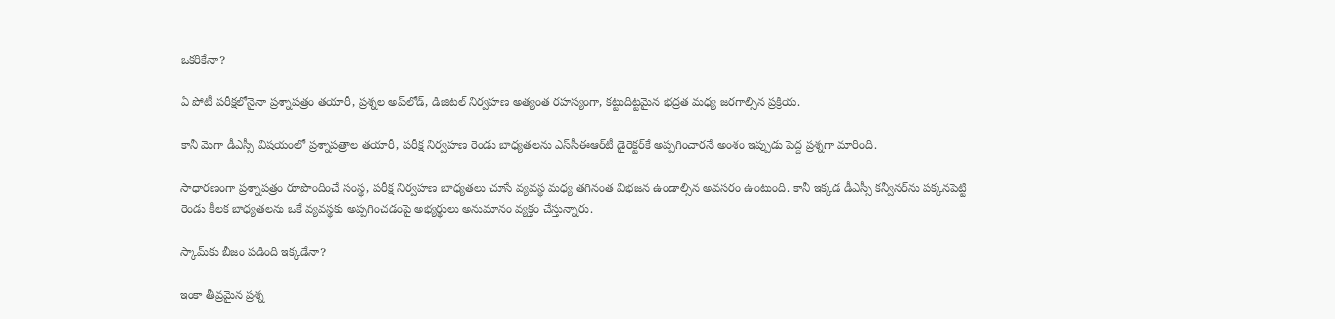ఒకరికేనా?

ఏ పోటీ పరీక్షలోనైనా ప్రశ్నాపత్రం తయారీ, ప్రశ్నల అప్‌లోడ్‌, డిజిటల్‌ నిర్వహణ అత్యంత రహస్యంగా, కట్టుదిట్టమైన భద్రత మధ్య జరగాల్సిన ప్రక్రియ.

కానీ మెగా డీఎస్సీ విషయంలో ప్రశ్నాపత్రాల తయారీ, పరీక్ష నిర్వహణ రెండు బాధ్యతలను ఎస్‌సీఈఆర్‌టీ డైరెక్టర్‌కే అప్పగించారనే అంశం ఇప్పుడు పెద్ద ప్రశ్నగా మారింది.

సాధారణంగా ప్రశ్నాపత్రం రూపొందించే సంస్థ, పరీక్ష నిర్వహణ బాధ్యతలు చూసే వ్యవస్థ మధ్య తగినంత విభజన ఉండాల్సిన అవసరం ఉంటుంది. కానీ ఇక్కడ డీఎస్సీ కన్వీనర్‌ను పక్కనపెట్టి రెండు కీలక బాధ్యతలను ఒకే వ్యవస్థకు అప్పగించడంపై అభ్యర్థులు అనుమానం వ్యక్తం చేస్తున్నారు.

స్కామ్‌కు బీజం పడింది ఇక్కడేనా?

ఇంకా తీవ్రమైన ప్రశ్న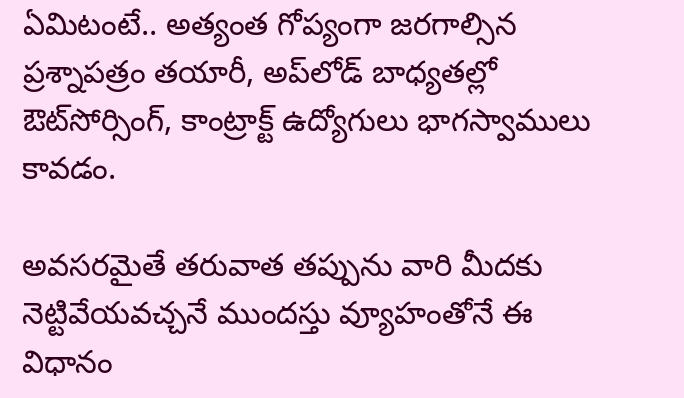ఏమిటంటే.. అత్యంత గోప్యంగా జరగాల్సిన ప్రశ్నాపత్రం తయారీ, అప్‌లోడ్‌ బాధ్యతల్లో ఔట్‌సోర్సింగ్‌, కాంట్రాక్ట్‌ ఉద్యోగులు భాగస్వాములు కావడం.

అవసరమైతే తరువాత తప్పును వారి మీదకు నెట్టివేయవచ్చనే ముందస్తు వ్యూహంతోనే ఈ విధానం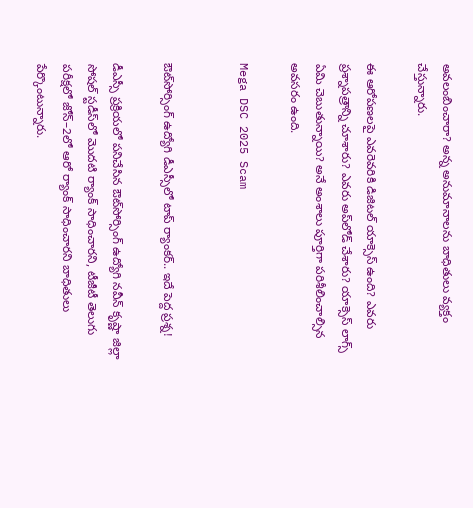అవలంబించారా? అన్న అనుమానాలను బాధితులు వ్యక్తం చేస్తున్నారు.

ఈ ఆరోపణలపై ఎవరెవరికి డిజిటల్‌ యాక్సెస్‌ ఉంది? ఎవరు ప్రశ్నాపత్రాన్ని చూశారు? ఎవరు అప్‌లోడ్‌ చేశారు? యాక్సెస్‌ లాగ్స్‌ ఏమి చెబుతున్నాయి? అనే అంశాలు పూర్తిగా పరిశీలించాల్సిన అవసరం ఉంది.

Mega DSC 2025 Scam


ఔట్‌సోర్సింగ్‌ ఉద్యోగి డీఎస్సీలో టాప్‌ ర్యాంకర్‌.. ఇదే పెద్ద ప్రశ్న!

డీఎస్సీ ప్రక్రియలో పనిచేసిన ఔట్‌సోర్సింగ్‌ ఉద్యోగి నవీన్‌ కృష్ణా జిల్లా సోషల్‌ స్టడీస్‌లో మొదటి ర్యాంక్‌ సాధించారని, టీజీటీ తెలుగు పరీక్షలో జోన్‌–2లో ఆరో ర్యాంక్‌ సాధించారని బాధితులు పేర్కొంటున్నారు.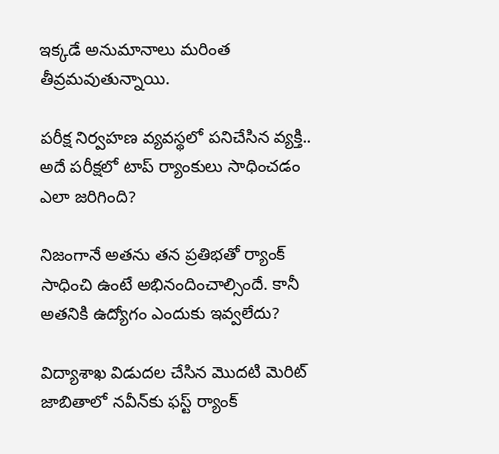ఇక్కడే అనుమానాలు మరింత తీవ్రమవుతున్నాయి.

పరీక్ష నిర్వహణ వ్యవస్థలో పనిచేసిన వ్యక్తి.. అదే పరీక్షలో టాప్‌ ర్యాంకులు సాధించడం ఎలా జరిగింది?

నిజంగానే అతను తన ప్రతిభతో ర్యాంక్‌ సాధించి ఉంటే అభినందించాల్సిందే. కానీ అతనికి ఉద్యోగం ఎందుకు ఇవ్వలేదు?

విద్యాశాఖ విడుదల చేసిన మొదటి మెరిట్‌ జాబితాలో నవీన్‌కు ఫస్ట్‌ ర్యాంక్‌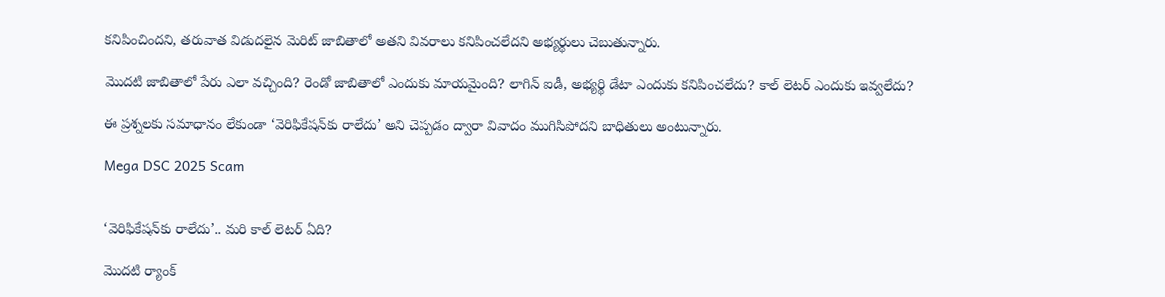కనిపించిందని, తరువాత విడుదలైన మెరిట్‌ జాబితాలో అతని వివరాలు కనిపించలేదని అభ్యర్థులు చెబుతున్నారు.

మొదటి జాబితాలో పేరు ఎలా వచ్చింది? రెండో జాబితాలో ఎందుకు మాయమైంది? లాగిన్‌ ఐడీ, అభ్యర్థి డేటా ఎందుకు కనిపించలేదు? కాల్‌ లెటర్‌ ఎందుకు ఇవ్వలేదు?

ఈ ప్రశ్నలకు సమాధానం లేకుండా ‘వెరిఫికేషన్‌కు రాలేదు’ అని చెప్పడం ద్వారా వివాదం ముగిసిపోదని బాధితులు అంటున్నారు.

Mega DSC 2025 Scam


‘వెరిఫికేషన్‌కు రాలేదు’.. మరి కాల్‌ లెటర్‌ ఏది?

మొదటి ర్యాంక్‌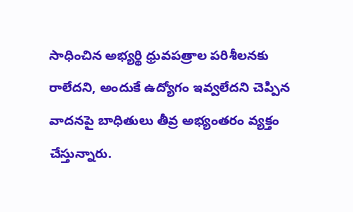సాధించిన అభ్యర్థి ధ్రువపత్రాల పరిశీలనకు రాలేదని, అందుకే ఉద్యోగం ఇవ్వలేదని చెప్పిన వాదనపై బాధితులు తీవ్ర అభ్యంతరం వ్యక్తం చేస్తున్నారు.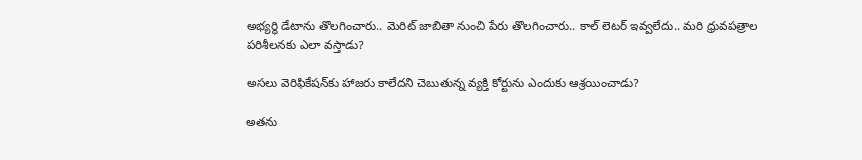అభ్యర్థి డేటాను తొలగించారు.. మెరిట్‌ జాబితా నుంచి పేరు తొలగించారు.. కాల్‌ లెటర్‌ ఇవ్వలేదు.. మరి ధ్రువపత్రాల పరిశీలనకు ఎలా వస్తాడు?

అసలు వెరిఫికేషన్‌కు హాజరు కాలేదని చెబుతున్న వ్యక్తి కోర్టును ఎందుకు ఆశ్రయించాడు?

అతను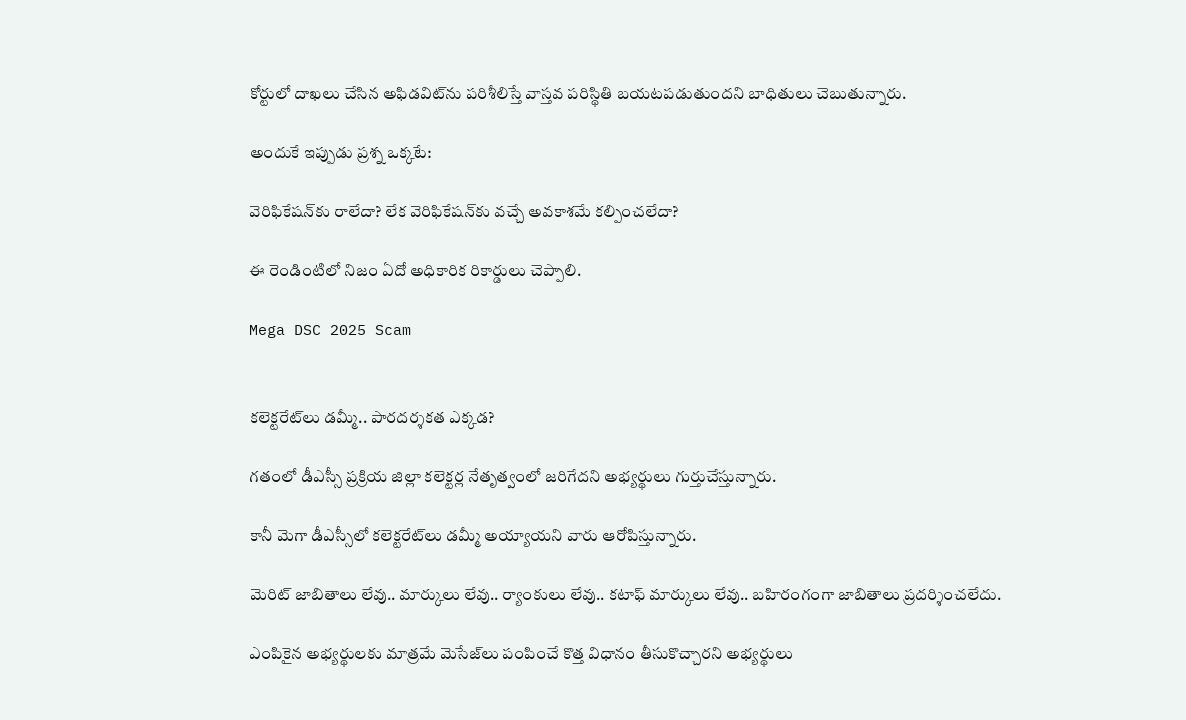కోర్టులో దాఖలు చేసిన అఫిడవిట్‌ను పరిశీలిస్తే వాస్తవ పరిస్థితి బయటపడుతుందని బాధితులు చెబుతున్నారు.

అందుకే ఇప్పుడు ప్రశ్న ఒక్కటే:

వెరిఫికేషన్‌కు రాలేదా? లేక వెరిఫికేషన్‌కు వచ్చే అవకాశమే కల్పించలేదా?

ఈ రెండింటిలో నిజం ఏదో అధికారిక రికార్డులు చెప్పాలి.

Mega DSC 2025 Scam


కలెక్టరేట్‌లు డమ్మీ.. పారదర్శకత ఎక్కడ?

గతంలో డీఎస్సీ ప్రక్రియ జిల్లా కలెక్టర్ల నేతృత్వంలో జరిగేదని అభ్యర్థులు గుర్తుచేస్తున్నారు.

కానీ మెగా డీఎస్సీలో కలెక్టరేట్‌లు డమ్మీ అయ్యాయని వారు ఆరోపిస్తున్నారు.

మెరిట్‌ జాబితాలు లేవు.. మార్కులు లేవు.. ర్యాంకులు లేవు.. కటాఫ్‌ మార్కులు లేవు.. బహిరంగంగా జాబితాలు ప్రదర్శించలేదు.

ఎంపికైన అభ్యర్థులకు మాత్రమే మెసేజ్‌లు పంపించే కొత్త విధానం తీసుకొచ్చారని అభ్యర్థులు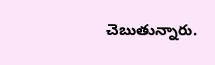చెబుతున్నారు.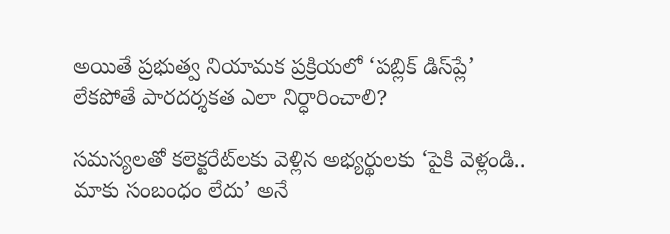అయితే ప్రభుత్వ నియామక ప్రక్రియలో ‘పబ్లిక్‌ డిస్‌ప్లే’ లేకపోతే పారదర్శకత ఎలా నిర్ధారించాలి?

సమస్యలతో కలెక్టరేట్‌లకు వెళ్లిన అభ్యర్థులకు ‘పైకి వెళ్లండి.. మాకు సంబంధం లేదు’ అనే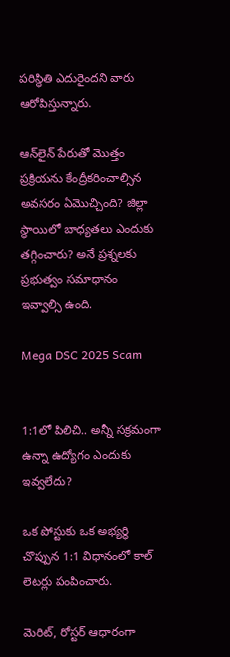పరిస్థితి ఎదురైందని వారు ఆరోపిస్తున్నారు.

ఆన్‌లైన్‌ పేరుతో మొత్తం ప్రక్రియను కేంద్రీకరించాల్సిన అవసరం ఏమొచ్చింది? జిల్లా స్థాయిలో బాధ్యతలు ఎందుకు తగ్గించారు? అనే ప్రశ్నలకు ప్రభుత్వం సమాధానం ఇవ్వాల్సి ఉంది.

Mega DSC 2025 Scam


1:1లో పిలిచి.. అన్నీ సక్రమంగా ఉన్నా ఉద్యోగం ఎందుకు ఇవ్వలేదు?

ఒక పోస్టుకు ఒక అభ్యర్థి చొప్పున 1:1 విధానంలో కాల్‌ లెటర్లు పంపించారు.

మెరిట్‌, రోస్టర్‌ ఆధారంగా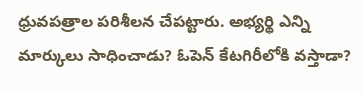ధ్రువపత్రాల పరిశీలన చేపట్టారు. అభ్యర్థి ఎన్ని మార్కులు సాధించాడు? ఓపెన్‌ కేటగిరీలోకి వస్తాడా?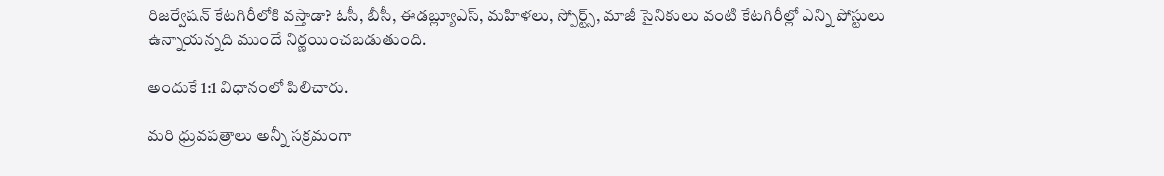రిజర్వేషన్‌ కేటగిరీలోకి వస్తాడా? ఓసీ, బీసీ, ఈడబ్ల్యూఎస్‌, మహిళలు, స్పోర్ట్స్‌, మాజీ సైనికులు వంటి కేటగిరీల్లో ఎన్ని పోస్టులు ఉన్నాయన్నది ముందే నిర్ణయించబడుతుంది.

అందుకే 1:1 విధానంలో పిలిచారు.

మరి ధ్రువపత్రాలు అన్నీ సక్రమంగా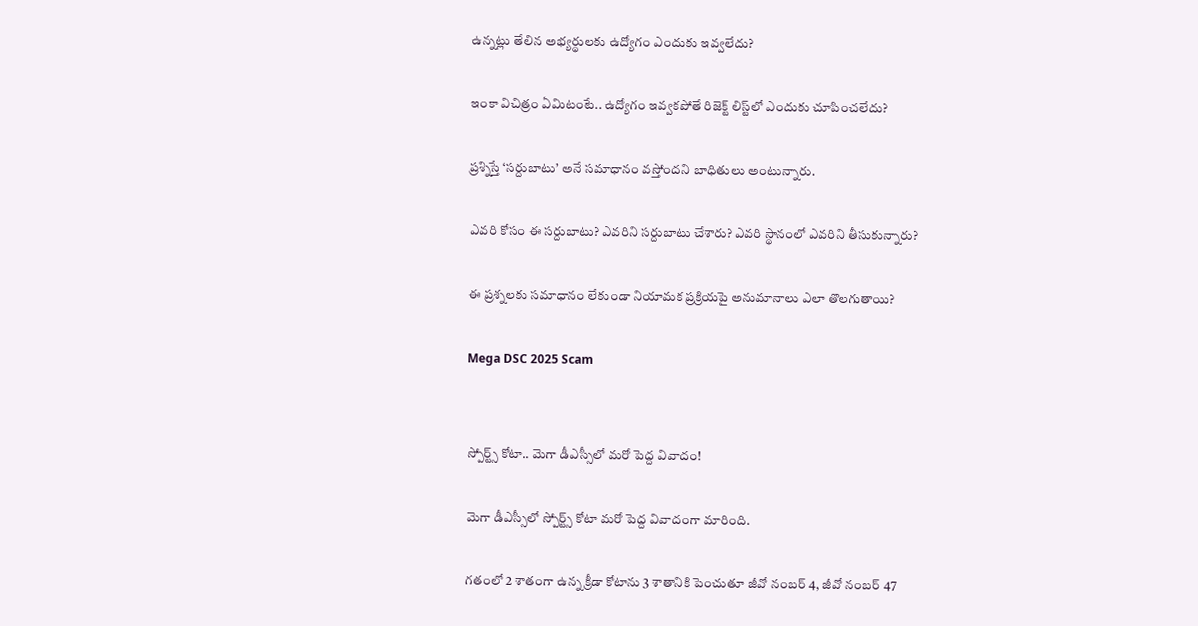ఉన్నట్లు తేలిన అభ్యర్థులకు ఉద్యోగం ఎందుకు ఇవ్వలేదు?

ఇంకా విచిత్రం ఏమిటంటే.. ఉద్యోగం ఇవ్వకపోతే రిజెక్ట్‌ లిస్ట్‌లో ఎందుకు చూపించలేదు?

ప్రశ్నిస్తే ‘సర్దుబాటు’ అనే సమాధానం వస్తోందని బాధితులు అంటున్నారు.

ఎవరి కోసం ఈ సర్దుబాటు? ఎవరిని సర్దుబాటు చేశారు? ఎవరి స్థానంలో ఎవరిని తీసుకున్నారు?

ఈ ప్రశ్నలకు సమాధానం లేకుండా నియామక ప్రక్రియపై అనుమానాలు ఎలా తొలగుతాయి?

Mega DSC 2025 Scam


స్పోర్ట్స్‌ కోటా.. మెగా డీఎస్సీలో మరో పెద్ద వివాదం!

మెగా డీఎస్సీలో స్పోర్ట్స్‌ కోటా మరో పెద్ద వివాదంగా మారింది.

గతంలో 2 శాతంగా ఉన్న క్రీడా కోటాను 3 శాతానికి పెంచుతూ జీవో నంబర్‌ 4, జీవో నంబర్‌ 47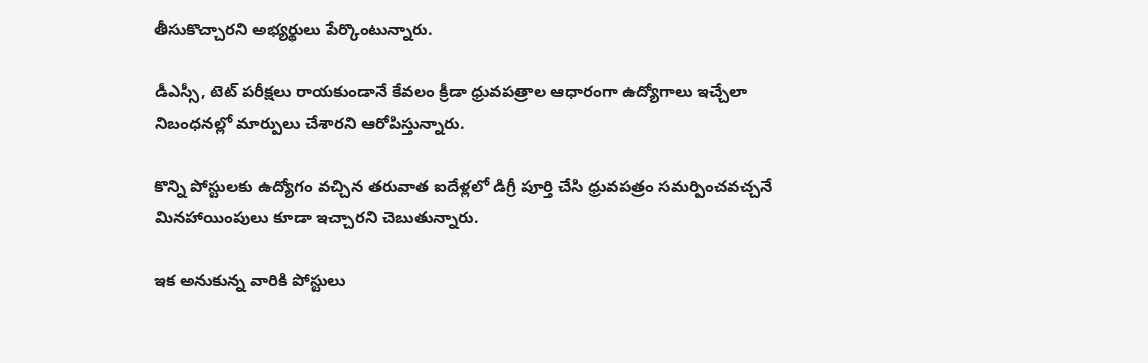తీసుకొచ్చారని అభ్యర్థులు పేర్కొంటున్నారు.

డీఎస్సీ, టెట్‌ పరీక్షలు రాయకుండానే కేవలం క్రీడా ధ్రువపత్రాల ఆధారంగా ఉద్యోగాలు ఇచ్చేలా నిబంధనల్లో మార్పులు చేశారని ఆరోపిస్తున్నారు.

కొన్ని పోస్టులకు ఉద్యోగం వచ్చిన తరువాత ఐదేళ్లలో డిగ్రీ పూర్తి చేసి ధ్రువపత్రం సమర్పించవచ్చనే మినహాయింపులు కూడా ఇచ్చారని చెబుతున్నారు.

ఇక అనుకున్న వారికి పోస్టులు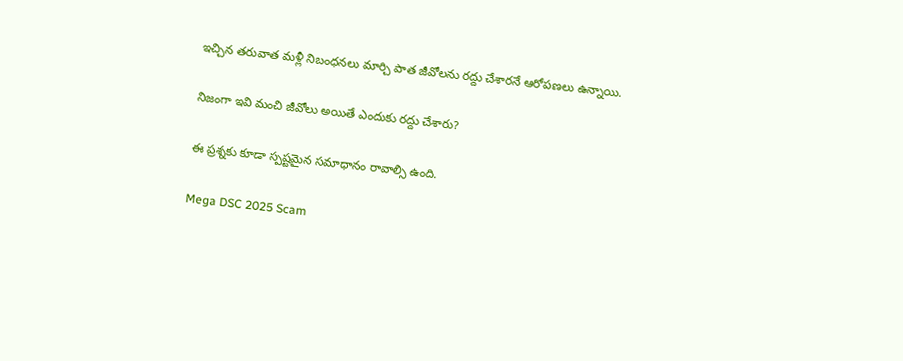ఇచ్చిన తరువాత మళ్లీ నిబంధనలు మార్చి పాత జీవోలను రద్దు చేశారనే ఆరోపణలు ఉన్నాయి.

నిజంగా ఇవి మంచి జీవోలు అయితే ఎందుకు రద్దు చేశారు?

ఈ ప్రశ్నకు కూడా స్పష్టమైన సమాధానం రావాల్సి ఉంది.

Mega DSC 2025 Scam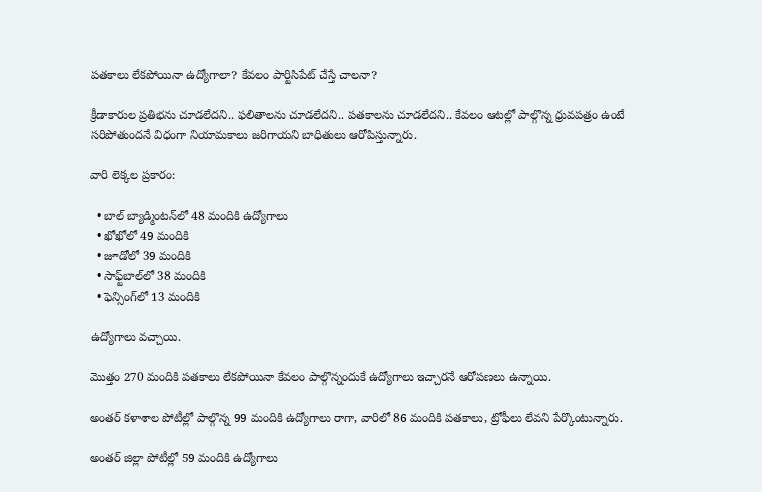పతకాలు లేకపోయినా ఉద్యోగాలా? కేవలం పార్టిసిపేట్‌ చేస్తే చాలనా?

క్రీడాకారుల ప్రతిభను చూడలేదని.. ఫలితాలను చూడలేదని.. పతకాలను చూడలేదని.. కేవలం ఆటల్లో పాల్గొన్న ధ్రువపత్రం ఉంటే సరిపోతుందనే విధంగా నియామకాలు జరిగాయని బాధితులు ఆరోపిస్తున్నారు.

వారి లెక్కల ప్రకారం:

  • బాల్‌ బ్యాడ్మింటన్‌లో 48 మందికి ఉద్యోగాలు
  • ఖోఖోలో 49 మందికి
  • జూడోలో 39 మందికి
  • సాఫ్ట్‌బాల్‌లో 38 మందికి
  • ఫెన్సింగ్‌లో 13 మందికి

ఉద్యోగాలు వచ్చాయి.

మొత్తం 270 మందికి పతకాలు లేకపోయినా కేవలం పాల్గొన్నందుకే ఉద్యోగాలు ఇచ్చారనే ఆరోపణలు ఉన్నాయి.

అంతర్‌ కళాశాల పోటీల్లో పాల్గొన్న 99 మందికి ఉద్యోగాలు రాగా, వారిలో 86 మందికి పతకాలు, ట్రోఫీలు లేవని పేర్కొంటున్నారు.

అంతర్‌ జిల్లా పోటీల్లో 59 మందికి ఉద్యోగాలు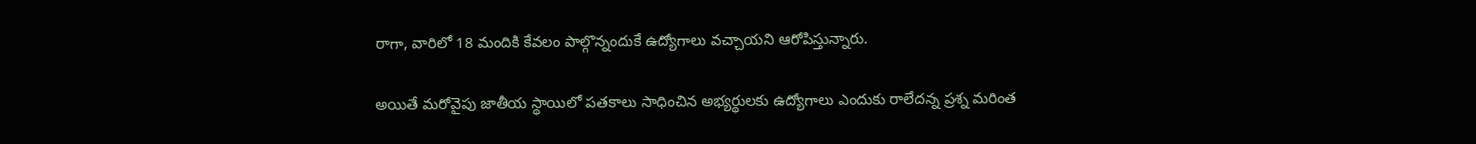రాగా, వారిలో 18 మందికి కేవలం పాల్గొన్నందుకే ఉద్యోగాలు వచ్చాయని ఆరోపిస్తున్నారు.

అయితే మరోవైపు జాతీయ స్థాయిలో పతకాలు సాధించిన అభ్యర్థులకు ఉద్యోగాలు ఎందుకు రాలేదన్న ప్రశ్న మరింత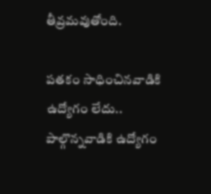తీవ్రమవుతోంది.

పతకం సాధించినవాడికి ఉద్యోగం లేదు.. పాల్గొన్నవాడికి ఉద్యోగం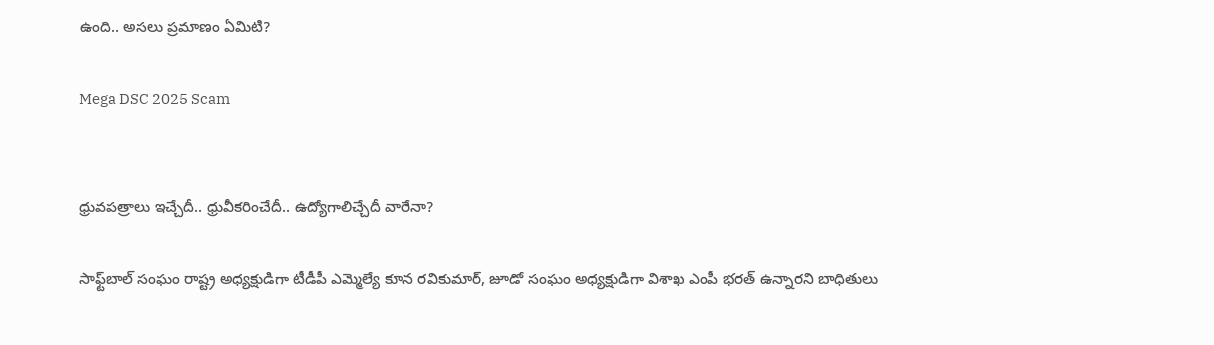ఉంది.. అసలు ప్రమాణం ఏమిటి?

Mega DSC 2025 Scam


ధ్రువపత్రాలు ఇచ్చేదీ.. ధ్రువీకరించేదీ.. ఉద్యోగాలిచ్చేదీ వారేనా?

సాఫ్ట్‌బాల్‌ సంఘం రాష్ట్ర అధ్యక్షుడిగా టీడీపీ ఎమ్మెల్యే కూన రవికుమార్‌, జూడో సంఘం అధ్యక్షుడిగా విశాఖ ఎంపీ భరత్‌ ఉన్నారని బాధితులు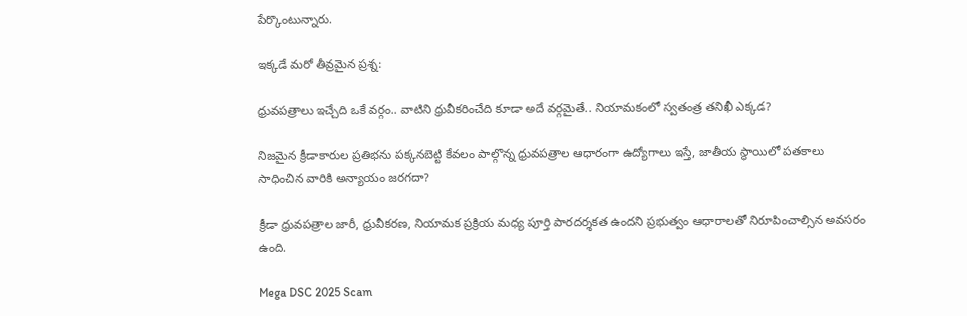పేర్కొంటున్నారు.

ఇక్కడే మరో తీవ్రమైన ప్రశ్న:

ధ్రువపత్రాలు ఇచ్చేది ఒకే వర్గం.. వాటిని ధ్రువీకరించేది కూడా అదే వర్గమైతే.. నియామకంలో స్వతంత్ర తనిఖీ ఎక్కడ?

నిజమైన క్రీడాకారుల ప్రతిభను పక్కనబెట్టి కేవలం పాల్గొన్న ధ్రువపత్రాల ఆధారంగా ఉద్యోగాలు ఇస్తే, జాతీయ స్థాయిలో పతకాలు సాధించిన వారికి అన్యాయం జరగదా?

క్రీడా ధ్రువపత్రాల జారీ, ధ్రువీకరణ, నియామక ప్రక్రియ మధ్య పూర్తి పారదర్శకత ఉందని ప్రభుత్వం ఆధారాలతో నిరూపించాల్సిన అవసరం ఉంది.

Mega DSC 2025 Scam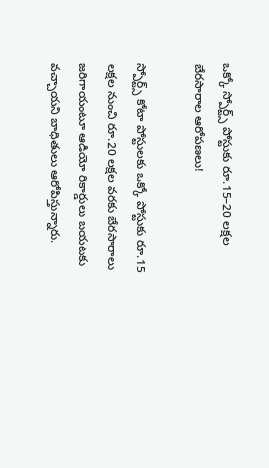ఒక్కో స్పోర్ట్స్‌ పోస్టుకు రూ.15–20 లక్షల బేరసారాల ఆరోపణలు!

స్పోర్ట్స్‌ కోటా పోస్టులకు ఒక్కో పోస్టుకు రూ.15 లక్షల నుంచి రూ.20 లక్షల వరకు బేరసారాలు జరిగాయంటూ ఆడియో రికార్డులు బయటకు వచ్చాయని బాధితులు ఆరోపిస్తున్నారు.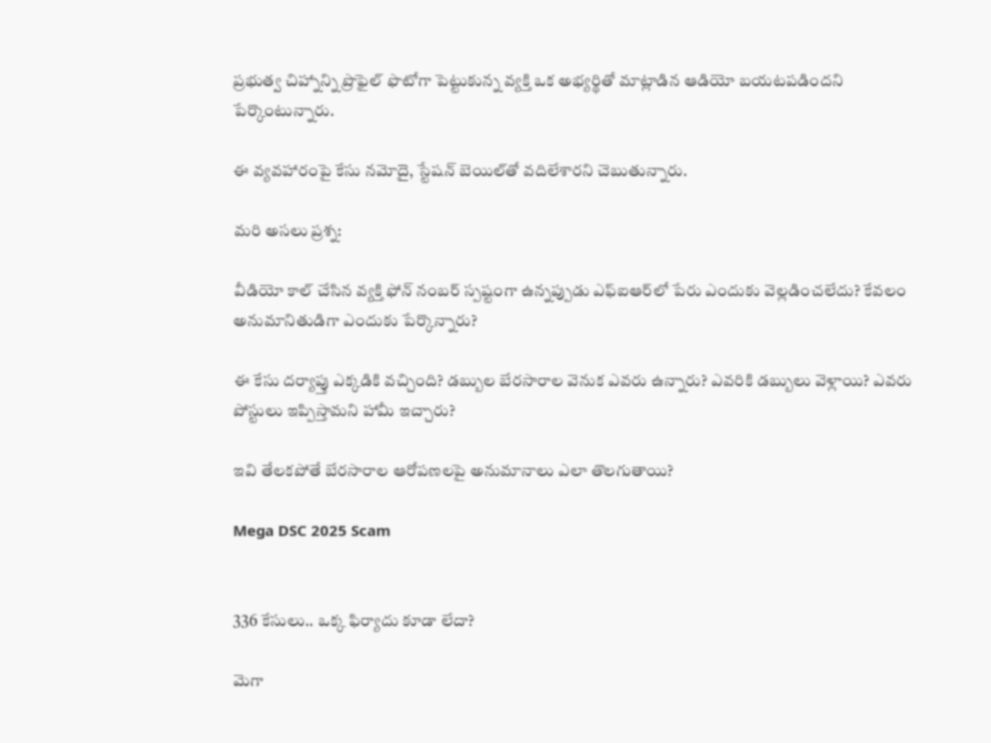ప్రభుత్వ చిహ్నాన్ని ప్రొఫైల్‌ ఫొటోగా పెట్టుకున్న వ్యక్తి ఒక అభ్యర్థితో మాట్లాడిన ఆడియో బయటపడిందని పేర్కొంటున్నారు.

ఈ వ్యవహారంపై కేసు నమోదై, స్టేషన్‌ బెయిల్‌తో వదిలేశారని చెబుతున్నారు.

మరి అసలు ప్రశ్న:

వీడియో కాల్‌ చేసిన వ్యక్తి ఫోన్‌ నంబర్‌ స్పష్టంగా ఉన్నప్పుడు ఎఫ్‌ఐఆర్‌లో పేరు ఎందుకు వెల్లడించలేదు? కేవలం అనుమానితుడిగా ఎందుకు పేర్కొన్నారు?

ఈ కేసు దర్యాప్తు ఎక్కడికి వచ్చింది? డబ్బుల బేరసారాల వెనుక ఎవరు ఉన్నారు? ఎవరికి డబ్బులు వెళ్లాయి? ఎవరు పోస్టులు ఇప్పిస్తామని హామీ ఇచ్చారు?

ఇవి తేలకపోతే బేరసారాల ఆరోపణలపై అనుమానాలు ఎలా తొలగుతాయి?

Mega DSC 2025 Scam


336 కేసులు.. ఒక్క ఫిర్యాదు కూడా లేదా?

మెగా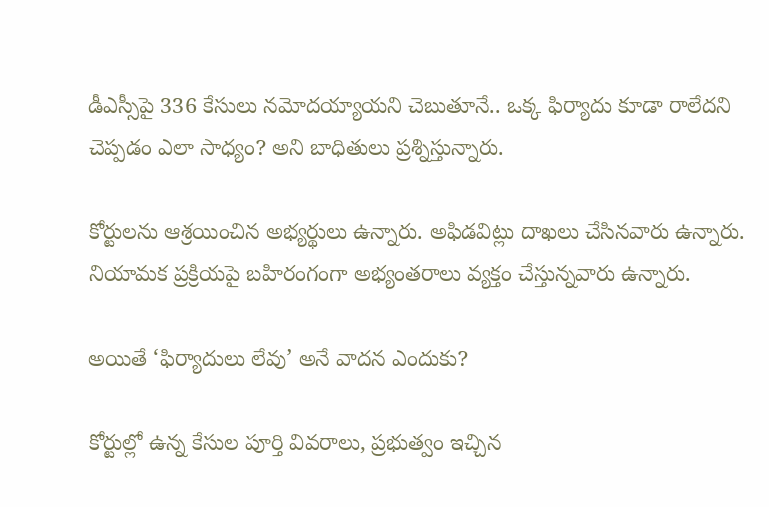డీఎస్సీపై 336 కేసులు నమోదయ్యాయని చెబుతూనే.. ఒక్క ఫిర్యాదు కూడా రాలేదని చెప్పడం ఎలా సాధ్యం? అని బాధితులు ప్రశ్నిస్తున్నారు.

కోర్టులను ఆశ్రయించిన అభ్యర్థులు ఉన్నారు. అఫిడవిట్లు దాఖలు చేసినవారు ఉన్నారు. నియామక ప్రక్రియపై బహిరంగంగా అభ్యంతరాలు వ్యక్తం చేస్తున్నవారు ఉన్నారు.

అయితే ‘ఫిర్యాదులు లేవు’ అనే వాదన ఎందుకు?

కోర్టుల్లో ఉన్న కేసుల పూర్తి వివరాలు, ప్రభుత్వం ఇచ్చిన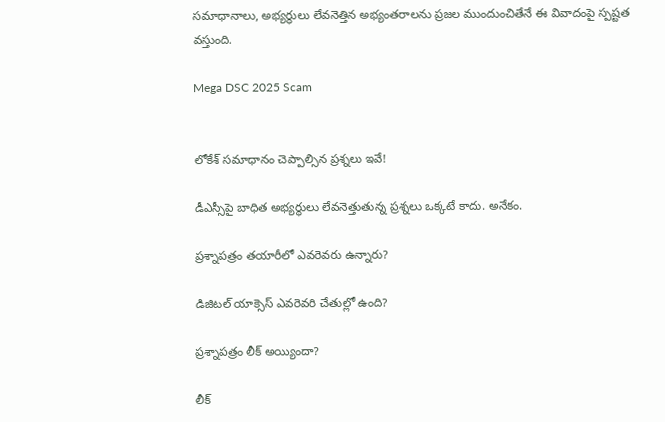సమాధానాలు, అభ్యర్థులు లేవనెత్తిన అభ్యంతరాలను ప్రజల ముందుంచితేనే ఈ వివాదంపై స్పష్టత వస్తుంది.

Mega DSC 2025 Scam


లోకేశ్‌ సమాధానం చెప్పాల్సిన ప్రశ్నలు ఇవే!

డీఎస్సీపై బాధిత అభ్యర్థులు లేవనెత్తుతున్న ప్రశ్నలు ఒక్కటే కాదు. అనేకం.

ప్రశ్నాపత్రం తయారీలో ఎవరెవరు ఉన్నారు?

డిజిటల్‌ యాక్సెస్‌ ఎవరెవరి చేతుల్లో ఉంది?

ప్రశ్నాపత్రం లీక్‌ అయ్యిందా?

లీక్‌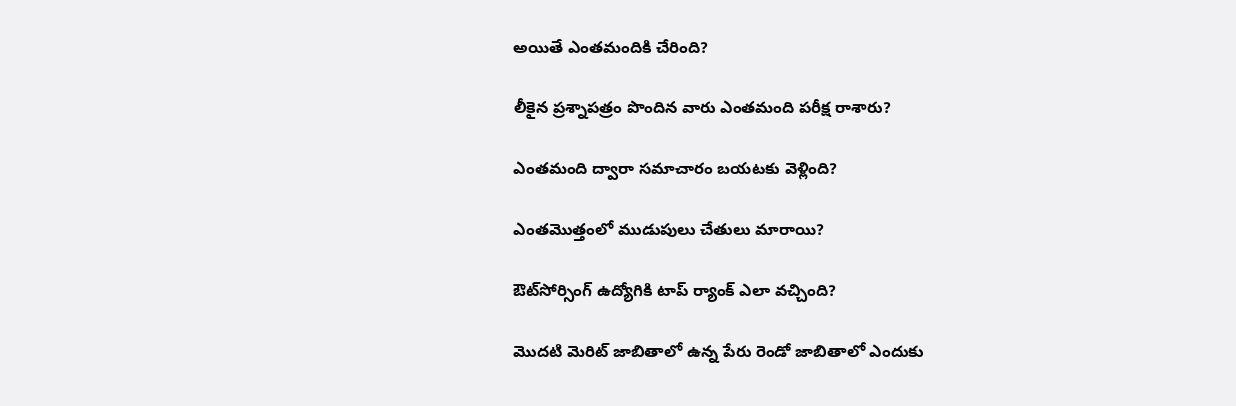అయితే ఎంతమందికి చేరింది?

లీకైన ప్రశ్నాపత్రం పొందిన వారు ఎంతమంది పరీక్ష రాశారు?

ఎంతమంది ద్వారా సమాచారం బయటకు వెళ్లింది?

ఎంతమొత్తంలో ముడుపులు చేతులు మారాయి?

ఔట్‌సోర్సింగ్‌ ఉద్యోగికి టాప్‌ ర్యాంక్‌ ఎలా వచ్చింది?

మొదటి మెరిట్‌ జాబితాలో ఉన్న పేరు రెండో జాబితాలో ఎందుకు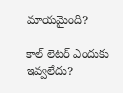మాయమైంది?

కాల్‌ లెటర్‌ ఎందుకు ఇవ్వలేదు?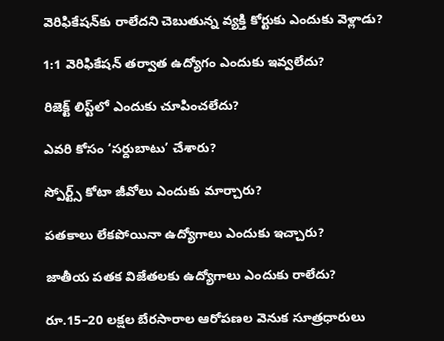వెరిఫికేషన్‌కు రాలేదని చెబుతున్న వ్యక్తి కోర్టుకు ఎందుకు వెళ్లాడు?

1:1 వెరిఫికేషన్‌ తర్వాత ఉద్యోగం ఎందుకు ఇవ్వలేదు?

రిజెక్ట్‌ లిస్ట్‌లో ఎందుకు చూపించలేదు?

ఎవరి కోసం ‘సర్దుబాటు’ చేశారు?

స్పోర్ట్స్‌ కోటా జీవోలు ఎందుకు మార్చారు?

పతకాలు లేకపోయినా ఉద్యోగాలు ఎందుకు ఇచ్చారు?

జాతీయ పతక విజేతలకు ఉద్యోగాలు ఎందుకు రాలేదు?

రూ.15–20 లక్షల బేరసారాల ఆరోపణల వెనుక సూత్రధారులు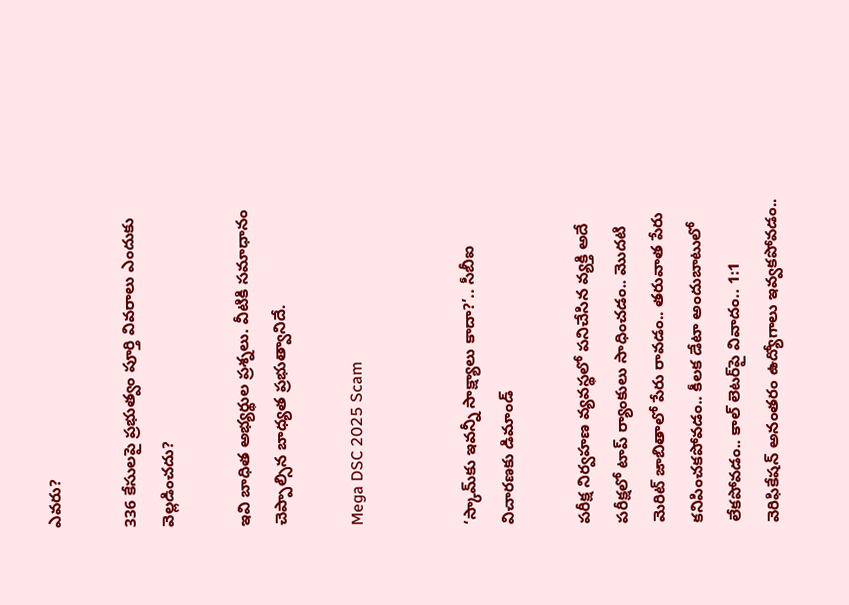ఎవరు?

336 కేసులపై ప్రభుత్వం పూర్తి వివరాలు ఎందుకు వెల్లడించదు?

ఇవి బాధిత అభ్యర్థుల ప్రశ్నలు. వీటికి సమాధానం చెప్పాల్సిన బాధ్యత ప్రభుత్వానిదే.

Mega DSC 2025 Scam


‘స్కామ్‌కు ఇవన్నీ సాక్ష్యాలు కాదా?’.. సీబీఐ విచారణకు డిమాండ్‌

పరీక్ష నిర్వహణ వ్యవస్థలో పనిచేసిన వ్యక్తి అదే పరీక్షలో టాప్‌ ర్యాంకులు సాధించడం.. మొదటి మెరిట్‌ జాబితాలో పేరు రావడం.. తరువాత పేరు కనిపించకపోవడం.. కీలక డేటా అందుబాటులో లేకపోవడం.. కాల్‌ లెటర్‌పై వివాదం.. 1:1 వెరిఫికేషన్‌ అనంతరం ఉద్యోగాలు ఇవ్వకపోవడం..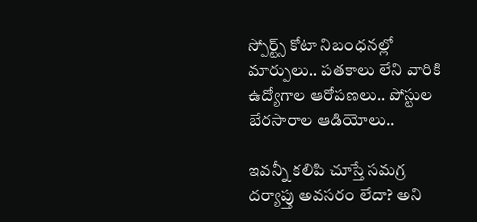స్పోర్ట్స్‌ కోటా నిబంధనల్లో మార్పులు.. పతకాలు లేని వారికి ఉద్యోగాల ఆరోపణలు.. పోస్టుల బేరసారాల ఆడియోలు..

ఇవన్నీ కలిపి చూస్తే సమగ్ర దర్యాప్తు అవసరం లేదా? అని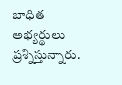బాధిత అభ్యర్థులు ప్రశ్నిస్తున్నారు.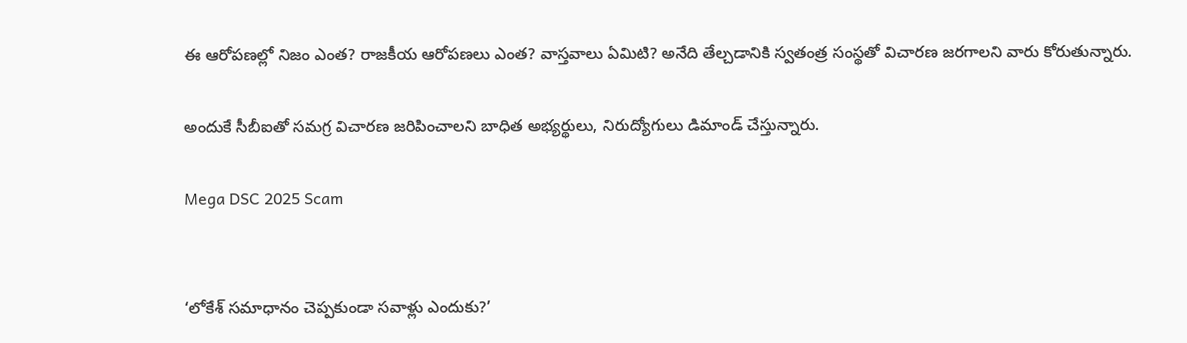ఈ ఆరోపణల్లో నిజం ఎంత? రాజకీయ ఆరోపణలు ఎంత? వాస్తవాలు ఏమిటి? అనేది తేల్చడానికి స్వతంత్ర సంస్థతో విచారణ జరగాలని వారు కోరుతున్నారు.

అందుకే సీబీఐతో సమగ్ర విచారణ జరిపించాలని బాధిత అభ్యర్థులు, నిరుద్యోగులు డిమాండ్‌ చేస్తున్నారు.

Mega DSC 2025 Scam


‘లోకేశ్‌ సమాధానం చెప్పకుండా సవాళ్లు ఎందుకు?’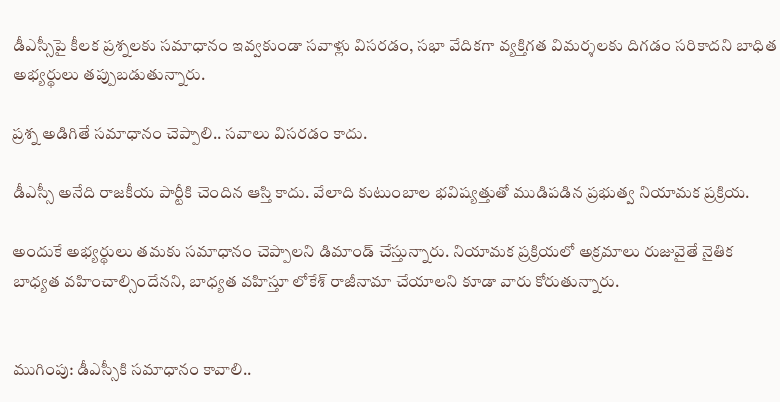డీఎస్సీపై కీలక ప్రశ్నలకు సమాధానం ఇవ్వకుండా సవాళ్లు విసరడం, సభా వేదికగా వ్యక్తిగత విమర్శలకు దిగడం సరికాదని బాధిత అభ్యర్థులు తప్పుబడుతున్నారు.

ప్రశ్న అడిగితే సమాధానం చెప్పాలి.. సవాలు విసరడం కాదు.

డీఎస్సీ అనేది రాజకీయ పార్టీకి చెందిన ఆస్తి కాదు. వేలాది కుటుంబాల భవిష్యత్తుతో ముడిపడిన ప్రభుత్వ నియామక ప్రక్రియ.

అందుకే అభ్యర్థులు తమకు సమాధానం చెప్పాలని డిమాండ్‌ చేస్తున్నారు. నియామక ప్రక్రియలో అక్రమాలు రుజువైతే నైతిక బాధ్యత వహించాల్సిందేనని, బాధ్యత వహిస్తూ లోకేశ్‌ రాజీనామా చేయాలని కూడా వారు కోరుతున్నారు.


ముగింపు: డీఎస్సీకి సమాధానం కావాలి..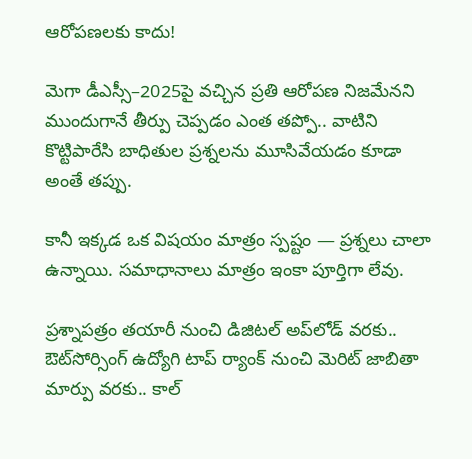ఆరోపణలకు కాదు!

మెగా డీఎస్సీ–2025పై వచ్చిన ప్రతి ఆరోపణ నిజమేనని ముందుగానే తీర్పు చెప్పడం ఎంత తప్పో.. వాటిని కొట్టిపారేసి బాధితుల ప్రశ్నలను మూసివేయడం కూడా అంతే తప్పు.

కానీ ఇక్కడ ఒక విషయం మాత్రం స్పష్టం — ప్రశ్నలు చాలా ఉన్నాయి. సమాధానాలు మాత్రం ఇంకా పూర్తిగా లేవు.

ప్రశ్నాపత్రం తయారీ నుంచి డిజిటల్‌ అప్‌లోడ్‌ వరకు.. ఔట్‌సోర్సింగ్‌ ఉద్యోగి టాప్‌ ర్యాంక్‌ నుంచి మెరిట్‌ జాబితా మార్పు వరకు.. కాల్‌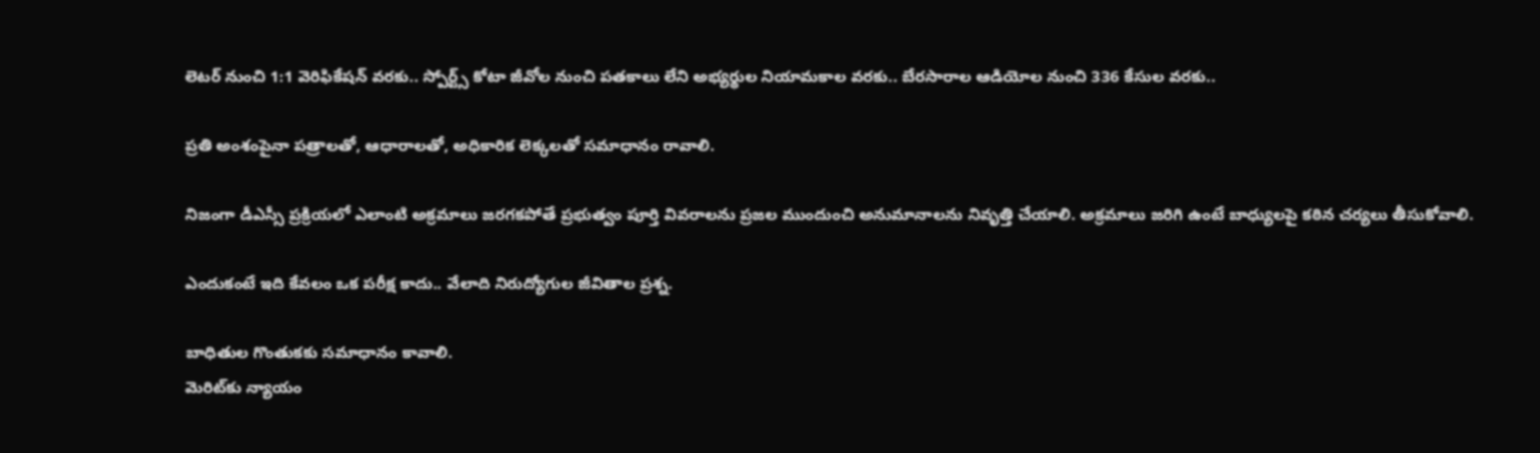లెటర్‌ నుంచి 1:1 వెరిఫికేషన్‌ వరకు.. స్పోర్ట్స్‌ కోటా జీవోల నుంచి పతకాలు లేని అభ్యర్థుల నియామకాల వరకు.. బేరసారాల ఆడియోల నుంచి 336 కేసుల వరకు..

ప్రతి అంశంపైనా పత్రాలతో, ఆధారాలతో, అధికారిక లెక్కలతో సమాధానం రావాలి.

నిజంగా డీఎస్సీ ప్రక్రియలో ఎలాంటి అక్రమాలు జరగకపోతే ప్రభుత్వం పూర్తి వివరాలను ప్రజల ముందుంచి అనుమానాలను నివృత్తి చేయాలి. అక్రమాలు జరిగి ఉంటే బాధ్యులపై కఠిన చర్యలు తీసుకోవాలి.

ఎందుకంటే ఇది కేవలం ఒక పరీక్ష కాదు.. వేలాది నిరుద్యోగుల జీవితాల ప్రశ్న.

బాధితుల గొంతుకకు సమాధానం కావాలి.
మెరిట్‌కు న్యాయం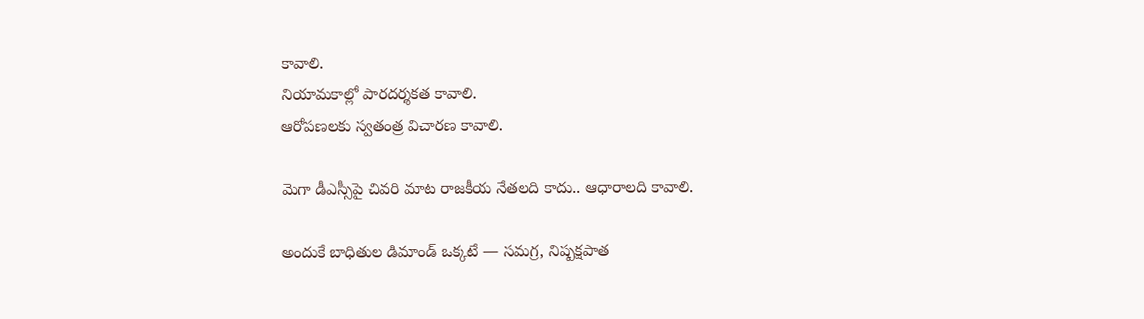కావాలి.
నియామకాల్లో పారదర్శకత కావాలి.
ఆరోపణలకు స్వతంత్ర విచారణ కావాలి.

మెగా డీఎస్సీపై చివరి మాట రాజకీయ నేతలది కాదు.. ఆధారాలది కావాలి.

అందుకే బాధితుల డిమాండ్‌ ఒక్కటే — సమగ్ర, నిష్పక్షపాత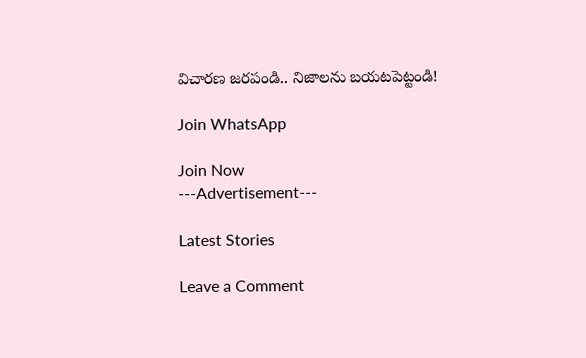విచారణ జరపండి.. నిజాలను బయటపెట్టండి!

Join WhatsApp

Join Now
---Advertisement---

Latest Stories

Leave a Comment